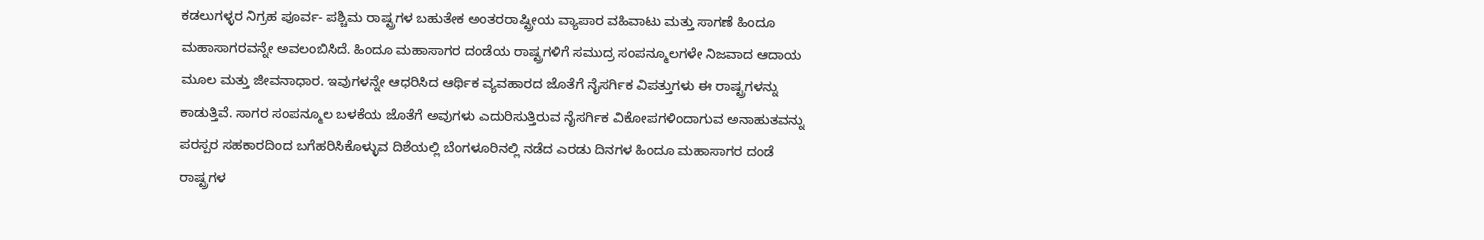ಕಡಲುಗಳ್ಳರ ನಿಗ್ರಹ ಪೂರ್ವ- ಪಶ್ಚಿಮ ರಾಷ್ಟ್ರಗಳ ಬಹುತೇಕ ಅಂತರರಾಷ್ಟ್ರೀಯ ವ್ಯಾಪಾರ ವಹಿವಾಟು ಮತ್ತು ಸಾಗಣೆ ಹಿಂದೂ ಮಹಾಸಾಗರವನ್ನೇ ಅವಲಂಬಿಸಿದೆ. ಹಿಂದೂ ಮಹಾಸಾಗರ ದಂಡೆಯ ರಾಷ್ಟ್ರಗಳಿಗೆ ಸಮುದ್ರ ಸಂಪನ್ಮೂಲಗಳೇ ನಿಜವಾದ ಆದಾಯ ಮೂಲ ಮತ್ತು ಜೀವನಾಧಾರ. ಇವುಗಳನ್ನೇ ಆಧರಿಸಿದ ಆರ್ಥಿಕ ವ್ಯವಹಾರದ ಜೊತೆಗೆ ನೈಸರ್ಗಿಕ ವಿಪತ್ತುಗಳು ಈ ರಾಷ್ಟ್ರಗಳನ್ನು ಕಾಡುತ್ತಿವೆ. ಸಾಗರ ಸಂಪನ್ಮೂಲ ಬಳಕೆಯ ಜೊತೆಗೆ ಅವುಗಳು ಎದುರಿಸುತ್ತಿರುವ ನೈಸರ್ಗಿಕ ವಿಕೋಪಗಳಿಂದಾಗುವ ಅನಾಹುತವನ್ನು ಪರಸ್ಪರ ಸಹಕಾರದಿಂದ ಬಗೆಹರಿಸಿಕೊಳ್ಳುವ ದಿಶೆಯಲ್ಲಿ ಬೆಂಗಳೂರಿನಲ್ಲಿ ನಡೆದ ಎರಡು ದಿನಗಳ ಹಿಂದೂ ಮಹಾಸಾಗರ ದಂಡೆ ರಾಷ್ಟ್ರಗಳ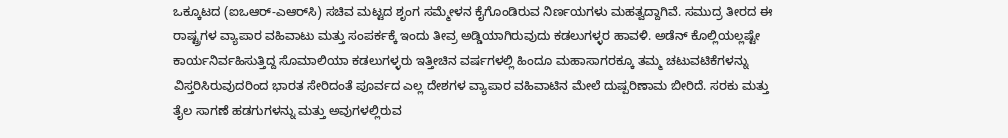ಒಕ್ಕೂಟದ (ಐಒಆರ್-ಎಆರ್‌ಸಿ) ಸಚಿವ ಮಟ್ಟದ ಶೃಂಗ ಸಮ್ಮೇಳನ ಕೈಗೊಂಡಿರುವ ನಿರ್ಣಯಗಳು ಮಹತ್ವದ್ದಾಗಿವೆ. ಸಮುದ್ರ ತೀರದ ಈ ರಾಷ್ಟ್ರಗಳ ವ್ಯಾಪಾರ ವಹಿವಾಟು ಮತ್ತು ಸಂಪರ್ಕಕ್ಕೆ ಇಂದು ತೀವ್ರ ಅಡ್ಡಿಯಾಗಿರುವುದು ಕಡಲುಗಳ್ಳರ ಹಾವಳಿ. ಅಡೆನ್ ಕೊಲ್ಲಿಯಲ್ಲಷ್ಟೇ ಕಾರ್ಯನಿರ್ವಹಿಸುತ್ತಿದ್ದ ಸೊಮಾಲಿಯಾ ಕಡಲುಗಳ್ಳರು ಇತ್ತೀಚಿನ ವರ್ಷಗಳಲ್ಲಿ ಹಿಂದೂ ಮಹಾಸಾಗರಕ್ಕೂ ತಮ್ಮ ಚಟುವಟಿಕೆಗಳನ್ನು ವಿಸ್ತರಿಸಿರುವುದರಿಂದ ಭಾರತ ಸೇರಿದಂತೆ ಪೂರ್ವದ ಎಲ್ಲ ದೇಶಗಳ ವ್ಯಾಪಾರ ವಹಿವಾಟಿನ ಮೇಲೆ ದುಷ್ಪರಿಣಾಮ ಬೀರಿದೆ. ಸರಕು ಮತ್ತು ತೈಲ ಸಾಗಣೆ ಹಡಗುಗಳನ್ನು ಮತ್ತು ಅವುಗಳಲ್ಲಿರುವ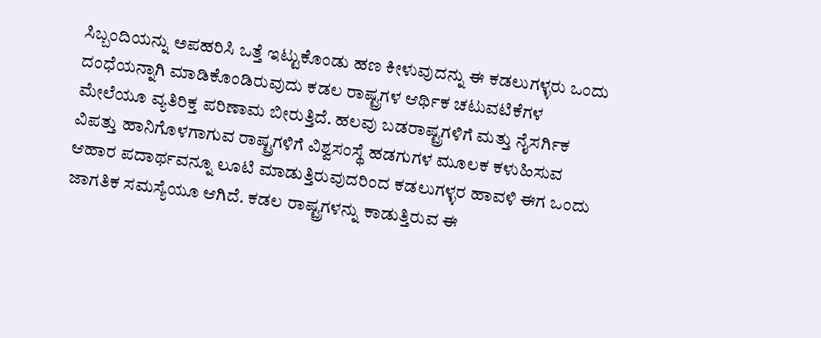ಸಿಬ್ಬಂದಿಯನ್ನು ಅಪಹರಿಸಿ ಒತ್ತೆ ಇಟ್ಟುಕೊಂಡು ಹಣ ಕೀಳುವುದನ್ನು ಈ ಕಡಲುಗಳ್ಳರು ಒಂದು ದಂಧೆಯನ್ನಾಗಿ ಮಾಡಿಕೊಂಡಿರುವುದು ಕಡಲ ರಾಷ್ಟ್ರಗಳ ಆರ್ಥಿಕ ಚಟುವಟಿಕೆಗಳ ಮೇಲೆಯೂ ವ್ಯತಿರಿಕ್ತ ಪರಿಣಾಮ ಬೀರುತ್ತಿದೆ. ಹಲವು ಬಡರಾಷ್ಟ್ರಗಳಿಗೆ ಮತ್ತು ನೈಸರ್ಗಿಕ ವಿಪತ್ತು ಹಾನಿಗೊಳಗಾಗುವ ರಾಷ್ಟ್ರಗಳಿಗೆ ವಿಶ್ವಸಂಸ್ಥೆ ಹಡಗುಗಳ ಮೂಲಕ ಕಳುಹಿಸುವ ಆಹಾರ ಪದಾರ್ಥವನ್ನೂ ಲೂಟಿ ಮಾಡುತ್ತಿರುವುದರಿಂದ ಕಡಲುಗಳ್ಳರ ಹಾವಳಿ ಈಗ ಒಂದು ಜಾಗತಿಕ ಸಮಸ್ಯೆಯೂ ಆಗಿದೆ. ಕಡಲ ರಾಷ್ಟ್ರಗಳನ್ನು ಕಾಡುತ್ತಿರುವ ಈ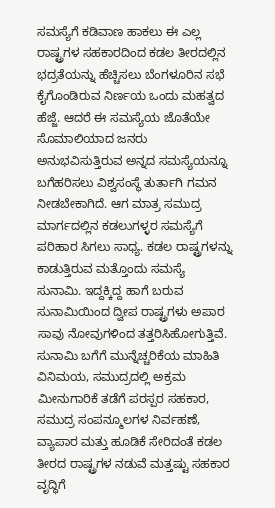ಸಮಸ್ಯೆಗೆ ಕಡಿವಾಣ ಹಾಕಲು ಈ ಎಲ್ಲ ರಾಷ್ಟ್ರಗಳ ಸಹಕಾರದಿಂದ ಕಡಲ ತೀರದಲ್ಲಿನ ಭದ್ರತೆಯನ್ನು ಹೆಚ್ಚಿಸಲು ಬೆಂಗಳೂರಿನ ಸಭೆ ಕೈಗೊಂಡಿರುವ ನಿರ್ಣಯ ಒಂದು ಮಹತ್ವದ ಹೆಜ್ಜೆ. ಆದರೆ ಈ ಸಮಸ್ಯೆಯ ಜೊತೆಯೇ ಸೊಮಾಲಿಯಾದ ಜನರು ಅನುಭವಿಸುತ್ತಿರುವ ಅನ್ನದ ಸಮಸ್ಯೆಯನ್ನೂ ಬಗೆಹರಿಸಲು ವಿಶ್ವಸಂಸ್ಥೆ ತುರ್ತಾಗಿ ಗಮನ ನೀಡಬೇಕಾಗಿದೆ. ಆಗ ಮಾತ್ರ ಸಮುದ್ರ ಮಾರ್ಗದಲ್ಲಿನ ಕಡಲುಗಳ್ಳರ ಸಮಸ್ಯೆಗೆ ಪರಿಹಾರ ಸಿಗಲು ಸಾಧ್ಯ. ಕಡಲ ರಾಷ್ಟ್ರಗಳನ್ನು ಕಾಡುತ್ತಿರುವ ಮತ್ತೊಂದು ಸಮಸ್ಯೆ ಸುನಾಮಿ. ಇದ್ದಕ್ಕಿದ್ದ ಹಾಗೆ ಬರುವ ಸುನಾಮಿಯಿಂದ ದ್ವೀಪ ರಾಷ್ಟ್ರಗಳು ಅಪಾರ ಸಾವು ನೋವುಗಳಿಂದ ತತ್ತರಿಸಿಹೋಗುತ್ತಿವೆ. ಸುನಾಮಿ ಬಗೆಗೆ ಮುನ್ನೆಚ್ಚರಿಕೆಯ ಮಾಹಿತಿ ವಿನಿಮಯ, ಸಮುದ್ರದಲ್ಲಿ ಅಕ್ರಮ ಮೀನುಗಾರಿಕೆ ತಡೆಗೆ ಪರಸ್ಪರ ಸಹಕಾರ, ಸಮುದ್ರ ಸಂಪನ್ಮೂಲಗಳ ನಿರ್ವಹಣೆ, ವ್ಯಾಪಾರ ಮತ್ತು ಹೂಡಿಕೆ ಸೇರಿದಂತೆ ಕಡಲ ತೀರದ ರಾಷ್ಟ್ರಗಳ ನಡುವೆ ಮತ್ತಷ್ಟು ಸಹಕಾರ ವೃದ್ಧಿಗೆ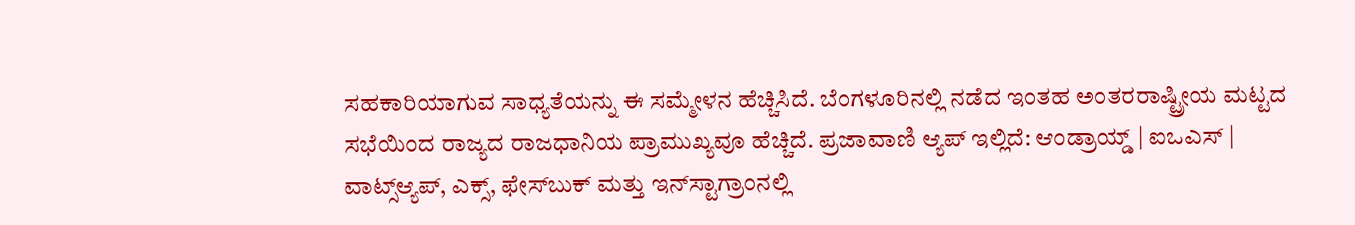ಸಹಕಾರಿಯಾಗುವ ಸಾಧ್ಯತೆಯನ್ನು ಈ ಸಮ್ಮೇಳನ ಹೆಚ್ಚಿಸಿದೆ. ಬೆಂಗಳೂರಿನಲ್ಲಿ ನಡೆದ ಇಂತಹ ಅಂತರರಾಷ್ಟ್ರೀಯ ಮಟ್ಟದ ಸಭೆಯಿಂದ ರಾಜ್ಯದ ರಾಜಧಾನಿಯ ಪ್ರಾಮುಖ್ಯವೂ ಹೆಚ್ಚಿದೆ. ಪ್ರಜಾವಾಣಿ ಆ್ಯಪ್ ಇಲ್ಲಿದೆ: ಆಂಡ್ರಾಯ್ಡ್ | ಐಒಎಸ್ | ವಾಟ್ಸ್ಆ್ಯಪ್, ಎಕ್ಸ್, ಫೇಸ್‌ಬುಕ್ ಮತ್ತು ಇನ್‌ಸ್ಟಾಗ್ರಾಂನಲ್ಲಿ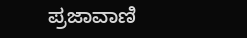ಪ್ರಜಾವಾಣಿ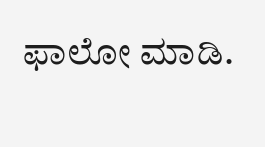ಫಾಲೋ ಮಾಡಿ.